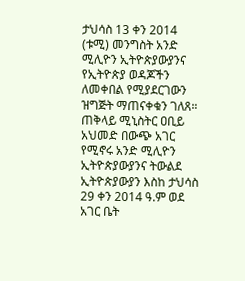ታህሳስ 13 ቀን 2014 (ቱሚ) መንግስት አንድ ሚሊዮን ኢትዮጵያውያንና የኢትዮጵያ ወዳጆችን ለመቀበል የሚያደርገውን ዝግጅት ማጠናቀቁን ገለጸ።
ጠቅላይ ሚኒስትር ዐቢይ አህመድ በውጭ አገር የሚኖሩ አንድ ሚሊዮን ኢትዮጵያውያንና ትውልደ ኢትዮጵያውያን እስከ ታህሳስ 29 ቀን 2014 ዓ.ም ወደ አገር ቤት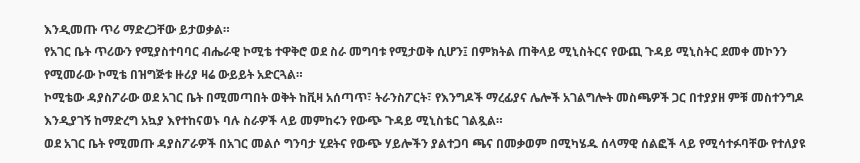እንዲመጡ ጥሪ ማድረጋቸው ይታወቃል።
የአገር ቤት ጥሪውን የሚያስተባባር ብሔራዊ ኮሚቴ ተዋቅሮ ወደ ስራ መግባቱ የሚታወቅ ሲሆን፤ በምክትል ጠቅላይ ሚኒስትርና የውጪ ጉዳይ ሚኒስትር ደመቀ መኮንን የሚመራው ኮሚቴ በዝግጅቱ ዙሪያ ዛሬ ውይይት አድርጓል።
ኮሚቴው ዳያስፖራው ወደ አገር ቤት በሚመጣበት ወቅት ከቪዛ አሰጣጥ፣ ትራንስፖርት፣ የእንግዶች ማረፊያና ሌሎች አገልግሎት መስጫዎች ጋር በተያያዘ ምቹ መስተንግዶ እንዲያገኝ ከማድረግ አኳያ እየተከናወኑ ባሉ ስራዎች ላይ መምከሩን የውጭ ጉዳይ ሚኒስቴር ገልጿል።
ወደ አገር ቤት የሚመጡ ዳያስፖራዎች በአገር መልሶ ግንባታ ሂደትና የውጭ ሃይሎችን ያልተጋባ ጫና በመቃወም በሚካሄዱ ሰላማዊ ሰልፎች ላይ የሚሳተፉባቸው የተለያዩ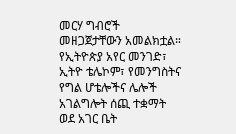መርሃ ግብሮች መዘጋጀታቸውን አመልክቷል።
የኢትዮጵያ አየር መንገድ፣ ኢትዮ ቴሌኮም፣ የመንግስትና የግል ሆቴሎችና ሌሎች አገልግሎት ሰጪ ተቋማት ወደ አገር ቤት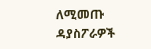ለሚመጡ ዳያስፖራዎች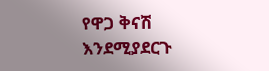የዋጋ ቅናሽ እንደሚያደርጉ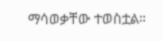ማሳወቃቸው ተወስቷል።